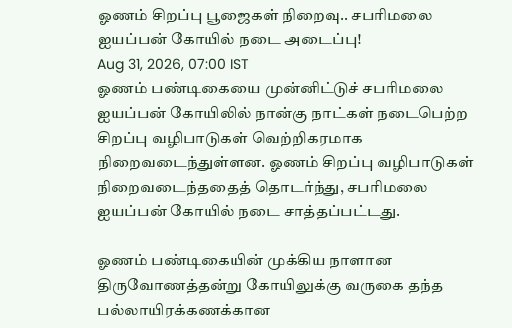ஓணம் சிறப்பு பூஜைகள் நிறைவு.. சபரிமலை ஐயப்பன் கோயில் நடை அடைப்பு!
Aug 31, 2026, 07:00 IST
ஓணம் பண்டிகையை முன்னிட்டுச் சபரிமலை ஐயப்பன் கோயிலில் நான்கு நாட்கள் நடைபெற்ற சிறப்பு வழிபாடுகள் வெற்றிகரமாக நிறைவடைந்துள்ளன. ஓணம் சிறப்பு வழிபாடுகள் நிறைவடைந்ததைத் தொடர்ந்து, சபரிமலை ஐயப்பன் கோயில் நடை சாத்தப்பட்டது.

ஓணம் பண்டிகையின் முக்கிய நாளான திருவோணத்தன்று கோயிலுக்கு வருகை தந்த பல்லாயிரக்கணக்கான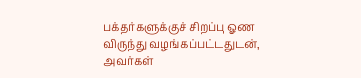பக்தர்களுக்குச் சிறப்பு ஓண விருந்து வழங்கப்பட்டதுடன், அவர்கள்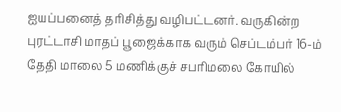ஐயப்பனைத் தரிசித்து வழிபட்டனர். வருகின்ற புரட்டாசி மாதப் பூஜைக்காக வரும் செப்டம்பர் 16-ம் தேதி மாலை 5 மணிக்குச் சபரிமலை கோயில்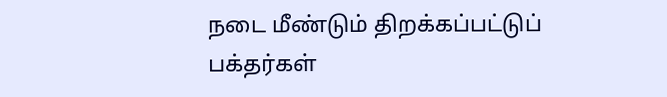நடை மீண்டும் திறக்கப்பட்டுப் பக்தர்கள்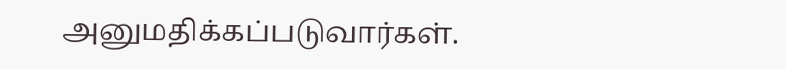அனுமதிக்கப்படுவார்கள்.